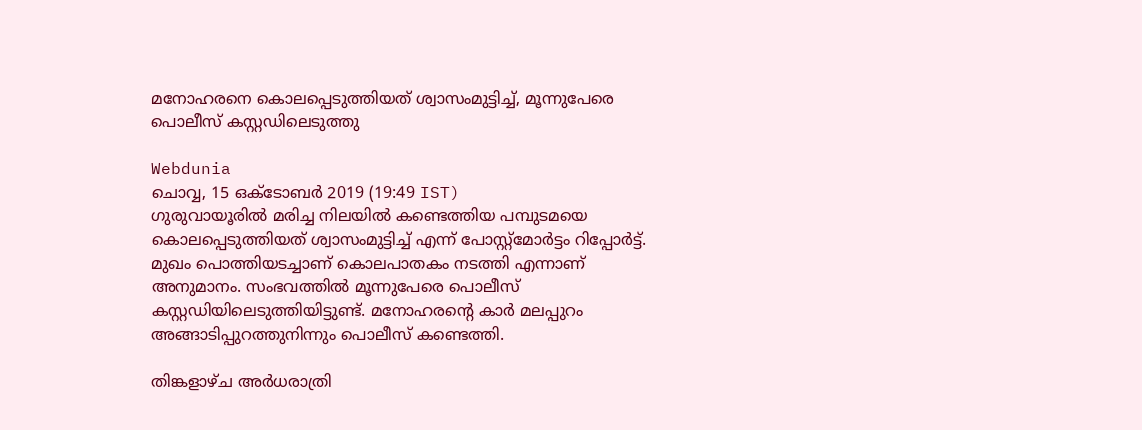മനോഹരനെ കൊലപ്പെടുത്തിയത് ശ്വാസംമുട്ടിച്ച്, മൂന്നുപേരെ പൊലീസ് കസ്റ്റഡിലെടുത്തു

Webdunia
ചൊവ്വ, 15 ഒക്‌ടോബര്‍ 2019 (19:49 IST)
ഗുരുവായൂരിൽ മരിച്ച നിലയിൽ കണ്ടെത്തിയ പമ്പുടമയെ കൊലപ്പെടുത്തിയത് ശ്വാസം‌മുട്ടിച്ച് എന്ന് പോസ്റ്റ്‌മോർട്ടം റിപ്പോർട്ട്. മുഖം പൊത്തിയടച്ചാണ് കൊലപാതകം നടത്തി എന്നാണ് അനുമാനം. സംഭവത്തിൽ മൂന്നുപേരെ പൊലീസ് കസ്റ്റഡിയിലെടുത്തിയിട്ടുണ്ട്. മനോഹരന്റെ കാർ മലപ്പുറം അങ്ങാടിപ്പുറത്തുനിന്നും പൊലീസ് കണ്ടെത്തി.

തിങ്കളാഴ്ച അർധരാത്രി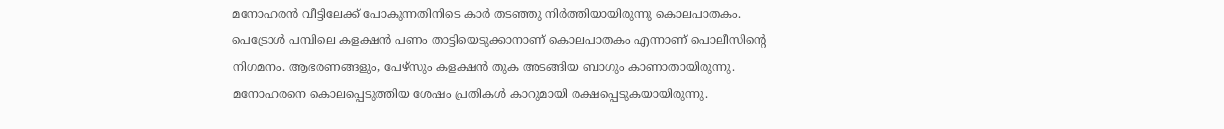മനോഹരൻ വീട്ടിലേക്ക് പോകുന്നതിനിടെ കാർ തടഞ്ഞു നിർത്തിയായിരുന്നു കൊലപാതകം. പെട്രോൾ പമ്പിലെ കളക്ഷൻ പണം താട്ടിയെടുക്കാനാണ് കൊലപാതകം എന്നാണ് പൊലീസിന്റെ നിഗമനം. ആഭരണങ്ങളും, പേഴ്സും കളക്ഷൻ തുക അടങ്ങിയ ബാഗും കാണാതായിരുന്നു. മനോഹരനെ കൊലപ്പെടുത്തിയ ശേഷം പ്രതികൾ കാറുമായി രക്ഷപ്പെടുകയായിരുന്നു.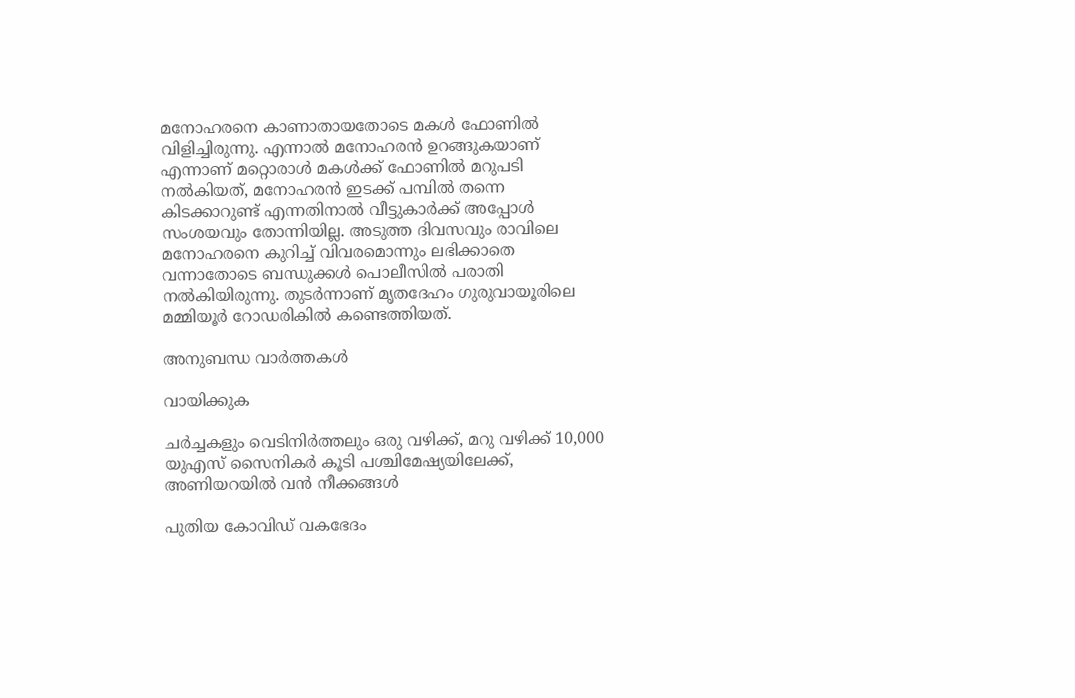മനോഹരനെ കാണാതായതോടെ മകൾ ഫോണിൽ വിളിച്ചിരുന്നു. എന്നാൽ മനോഹരൻ ഉറങ്ങുകയാണ് എന്നാണ് മറ്റൊരാൾ മകൾക്ക് ഫോണിൽ മറുപടി നൽകിയത്, മനോഹരൻ ഇടക്ക് പമ്പിൽ തന്നെ കിടക്കാറുണ്ട് എന്നതിനാൽ വീട്ടുകാർക്ക് അപ്പോൾ സംശയവും തോന്നിയില്ല. അടുത്ത ദിവസവും രാവിലെ മനോഹരനെ കുറിച്ച് വിവരമൊന്നും ലഭിക്കാതെ വന്നാതോടെ ബന്ധുക്കൾ പൊലീസിൽ പരാതി നൽകിയിരുന്നു. തുടർന്നാണ് മൃതദേഹം ഗുരുവായൂരിലെ മമ്മിയൂർ റോഡരികിൽ കണ്ടെത്തിയത്.

അനുബന്ധ വാര്‍ത്തകള്‍

വായിക്കുക

ചർച്ചകളും വെടിനിർത്തലും ഒരു വഴിക്ക്, മറു വഴിക്ക് 10,000 യുഎസ് സൈനികർ കൂടി പശ്ചിമേഷ്യയിലേക്ക്, അണിയറയിൽ വൻ നീക്കങ്ങൾ

പുതിയ കോവിഡ് വകഭേദം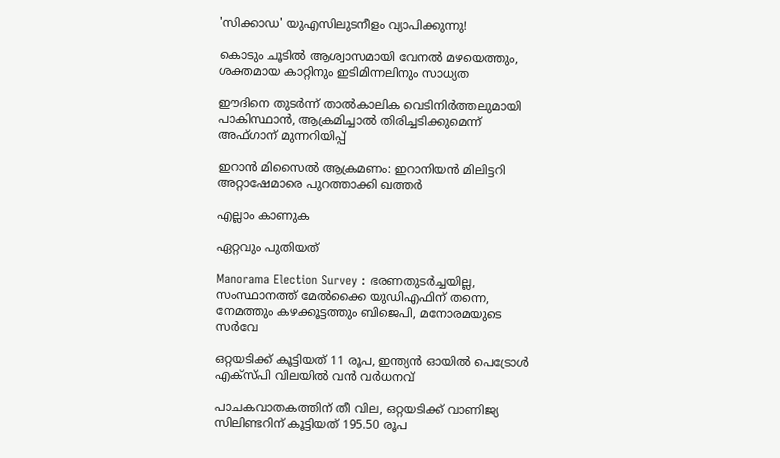'സിക്കാഡ' യുഎസിലുടനീളം വ്യാപിക്കുന്നു!

കൊടും ചൂടിൽ ആശ്വാസമായി വേനൽ മഴയെത്തും, ശക്തമായ കാറ്റിനും ഇടിമിന്നലിനും സാധ്യത

ഈദിനെ തുടർന്ന് താൽകാലിക വെടിനിർത്തലുമായി പാകിസ്ഥാൻ, ആക്രമിച്ചാൽ തിരിച്ചടിക്കുമെന്ന് അഫ്ഗാന് മുന്നറിയിപ്പ്

ഇറാൻ മിസൈൽ ആക്രമണം: ഇറാനിയൻ മിലിട്ടറി അറ്റാഷേമാരെ പുറത്താക്കി ഖത്തർ

എല്ലാം കാണുക

ഏറ്റവും പുതിയത്

Manorama Election Survey : ഭരണതുടർച്ചയില്ല, സംസ്ഥാനത്ത് മേൽക്കൈ യുഡിഎഫിന് തന്നെ, നേമത്തും കഴക്കൂട്ടത്തും ബിജെപി, മനോരമയുടെ സർവേ

ഒറ്റയടിക്ക് കൂട്ടിയത് 11 രൂപ, ഇന്ത്യൻ ഓയിൽ പെട്രോൾ എക്സ്പി വിലയിൽ വൻ വർധനവ്

പാചകവാതകത്തിന് തീ വില, ഒറ്റയടിക്ക് വാണിജ്യ സിലിണ്ടറിന് കൂട്ടിയത് 195.50 രൂപ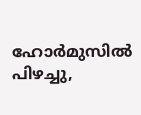ഹോർമുസിൽ പിഴച്ചു,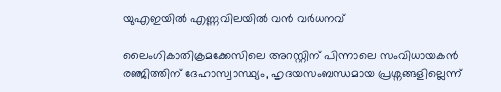യുഎഇയിൽ എണ്ണവിലയിൽ വൻ വർധനവ്

ലൈംഗികാതിക്രമക്കേസിലെ അറസ്റ്റിന് പിന്നാലെ സംവിധായകൻ രഞ്ജിത്തിന് ദേഹാസ്വാസ്ഥ്യം, ഹൃദയസംബന്ധമായ പ്രശ്നങ്ങളില്ലെന്ന്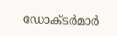ഡോക്ടർമാർ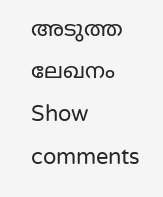അടുത്ത ലേഖനം
Show comments